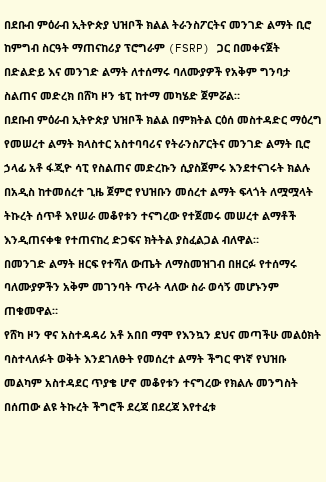በደቡብ ምዕራብ ኢትዮጵያ ህዝቦች ክልል ትራንስፖርትና መንገድ ልማት ቢሮ ከምግብ ስርዓት ማጠናከሪያ ፕሮግራም (FSRP) ጋር በመቀናጀት በድልድይ እና መንገድ ልማት ለተሰማሩ ባለሙያዎች የአቅም ግንባታ ስልጠና መድረክ በሸካ ዞን ቴፒ ከተማ መካሄድ ጀምሯል።
በደቡብ ምዕራብ ኢትዮጵያ ህዝቦች ክልል በምክትል ርዕሰ መስተዳድር ማዕረግ የመሠረተ ልማት ክላስተር አስተባባሪና የትራንስፖርትና መንገድ ልማት ቢሮ ኃላፊ አቶ ፋጂዮ ሳፒ የስልጠና መድረኩን ሲያስጀምሩ እንደተናገሩት ክልሉ በአዲስ ከተመሰረተ ጊዜ ጀምሮ የህዝቡን መሰረተ ልማት ፍላጎት ለሟሟላት ትኩረት ሰጥቶ እየሠራ መቆየቱን ተናግረው የተጀመሩ መሠረተ ልማቶች እንዲጠናቀቁ የተጠናከረ ድጋፍና ክትትል ያስፈልጋል ብለዋል።
በመንገድ ልማት ዘርፍ የተሻለ ውጤት ለማስመዝገብ በዘርፉ የተሰማሩ ባለሙያዎችን አቅም መገንባት ጥራት ላለው ስራ ወሳኝ መሆኑንም ጠቁመዋል።
የሸካ ዞን ዋና አስተዳዳሪ አቶ አበበ ማሞ የእንኳን ደህና መጣችሁ መልዕክት ባስተላለፉት ወቅት እንደገለፁት የመሰረተ ልማት ችግር ዋነኛ የህዝቡ መልካም አስተዳደር ጥያቄ ሆኖ መቆየቱን ተናግረው የክልሉ መንግስት በሰጠው ልዩ ትኩረት ችግሮች ደረጃ በደረጃ እየተፈቱ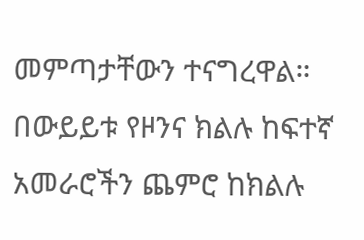መምጣታቸውን ተናግረዋል።
በውይይቱ የዞንና ክልሉ ከፍተኛ አመራሮችን ጨምሮ ከክልሉ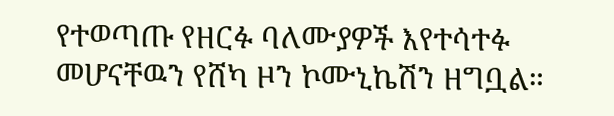የተወጣጡ የዘርፉ ባለሙያዎች እየተሳተፉ መሆናቸዉን የሸካ ዞን ኮሙኒኬሽን ዘግቧል።